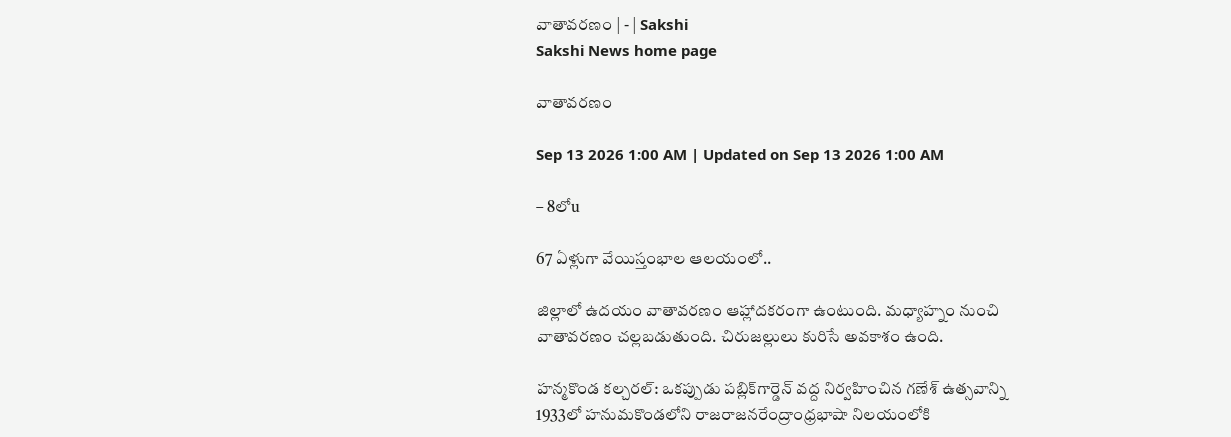వాతావరణం | - | Sakshi
Sakshi News home page

వాతావరణం

Sep 13 2026 1:00 AM | Updated on Sep 13 2026 1:00 AM

– 8లోu

67 ఏళ్లుగా వేయిస్తంభాల ఆలయంలో..

జిల్లాలో ఉదయం వాతావరణం ఆహ్లాదకరంగా ఉంటుంది. మధ్యాహ్నం నుంచి వాతావరణం చల్లబడుతుంది. చిరుజల్లులు కురిసే అవకాశం ఉంది.

హన్మకొండ కల్చరల్‌: ఒకప్పుడు పబ్లిక్‌గార్డెన్‌ వద్ద నిర్వహించిన గణేశ్‌ ఉత్సవాన్ని 1933లో హనుమకొండలోని రాజరాజనరేంద్రాంధ్రభాషా నిలయంలోకి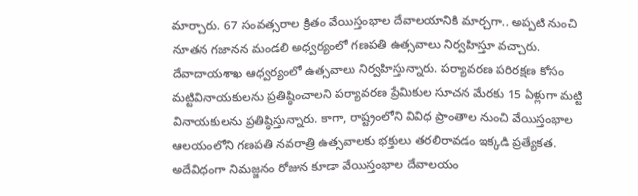మార్చారు. 67 సంవత్సరాల క్రితం వేయిస్తంభాల దేవాలయానికి మార్చగా.. అప్పటి నుంచి నూతన గజానన మండలి అధ్వర్యంలో గణపతి ఉత్సవాలు నిర్వహిస్తూ వచ్చారు. దేవాదాయశాఖ ఆధ్వర్యంలో ఉత్సవాలు నిర్వహిస్తున్నారు. పర్యావరణ పరిరక్షణ కోసం మట్టివినాయకులను ప్రతిష్ఠించాలని పర్యావరణ ప్రేమికుల సూచన మేరకు 15 ఏళ్లుగా మట్టి వినాయకులను ప్రతిష్ఠిస్తున్నారు. కాగా, రాష్ట్రంలోని వివిధ ప్రాంతాల నుంచి వేయిస్తంభాల ఆలయంలోని గణపతి నవరాత్రి ఉత్సవాలకు భక్తులు తరలిరావడం ఇక్కడి ప్రత్యేకత. అదేవిధంగా నిమజ్జనం రోజున కూడా వేయిస్తంభాల దేవాలయం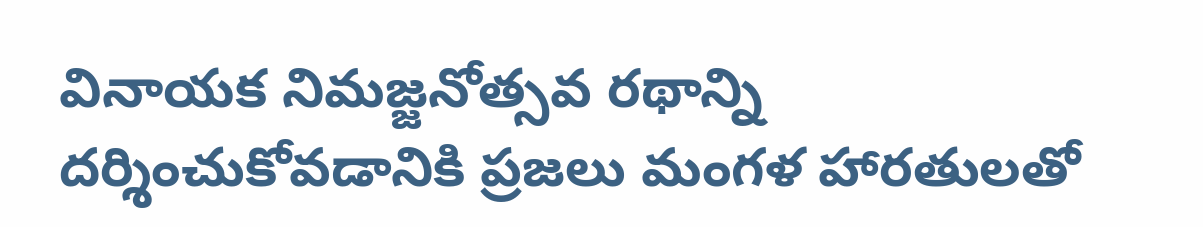వినాయక నిమజ్జనోత్సవ రథాన్ని దర్శించుకోవడానికి ప్రజలు మంగళ హారతులతో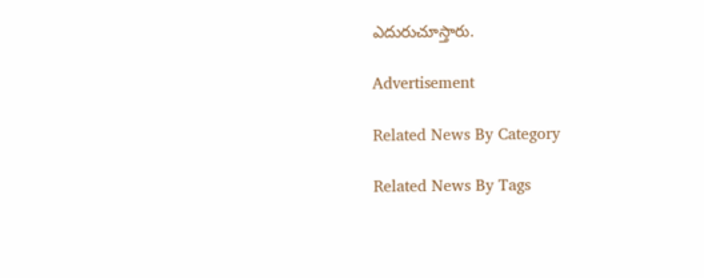ఎదురుచూస్తారు.

Advertisement

Related News By Category

Related News By Tags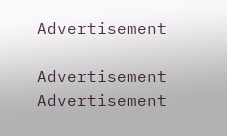Advertisement

Advertisement
Advertisement